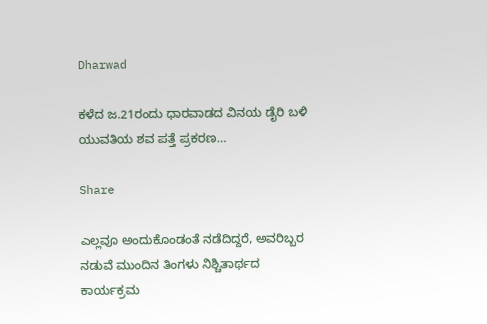Dharwad

ಕಳೆದ ಜ.21ರಂದು ಧಾರವಾಡದ ವಿನಯ ಡೈರಿ ಬಳಿ ಯುವತಿಯ ಶವ ಪತ್ತೆ ಪ್ರಕರಣ…

Share

ಎಲ್ಲವೂ ಅಂದುಕೊಂಡಂತೆ ನಡೆದಿದ್ದರೆ, ಅವರಿಬ್ಬರ ನಡುವೆ ಮುಂದಿನ ತಿಂಗಳು ನಿಶ್ಚಿತಾರ್ಥದ ಕಾರ್ಯಕ್ರಮ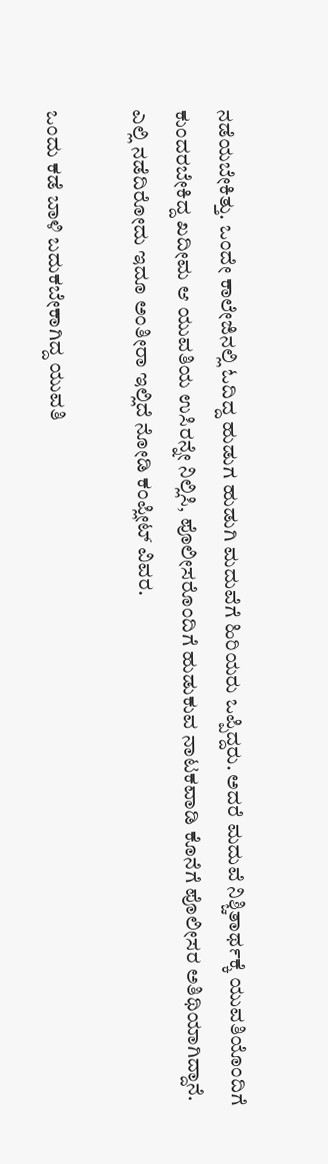ನಡೆಯಬೇಕಿತ್ತು. ಒಂದೇ ಕಾಲೇಜಿನಲ್ಲಿ ಓದಿದ್ದ ಹುಡುಗ ಹುಡುಗಿ ಮದುವೆಗೆ ಹಿರಿಯರು ಒಪ್ಪಿದ್ದರು. ಅದರೆ ಮದುವೆ ನಿಶ್ಚಿತಾರ್ಥಕ್ಕೆ ಯುವತಿಯೊಂದಿಗೆ ಕುಂದರಬೇಕಿದ್ದ ಖದೀಮ ಆ ಯುವತಿಯ ಉಸಿರನ್ನೇ ನಿಲ್ಲಿಸಿ, ಪೊಲೀಸರೊಂದಿಗೆ ಹುಡುಕುವ ನಾಟಕವಾಡಿ ಕೊನೆಗೆ ಪೊಲೀಸರ ಅತಿಥಿಯಾಗಿದ್ದಾನೆ. ಎಲ್ಲಿ ನಡೆದಿರೋದು ಇದೂ ಅಂತೀರಾ ಇಲ್ಲಿದೆ ನೋಡಿ ಕಂಪ್ಲೀಟ್ ವಿವರ.

ಒಂದು ಕಡೆ ಬಾಳಿ ಬದುಕಬೇಕಾಗಿದ್ದ ಯುವತಿ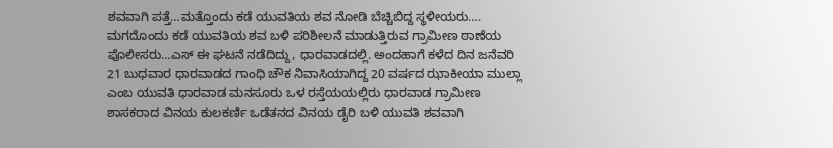ಶವವಾಗಿ ಪತ್ತೆ…ಮತ್ತೊಂದು ಕಡೆ ಯುವತಿಯ ಶವ ನೋಡಿ ಬೆಚ್ಚಿಬಿದ್ದ ಸ್ಥಳೀಯರು…. ಮಗದೊಂದು ಕಡೆ ಯುವತಿಯ ಶವ ಬಳಿ ಪರಿಶೀಲನೆ ಮಾಡುತ್ತಿರುವ ಗ್ರಾಮೀಣ ಠಾಣೆಯ ಪೊಲೀಸರು…ಎಸ್ ಈ ಘಟನೆ ನಡೆದಿದ್ದು, ಧಾರವಾಡದಲ್ಲಿ. ಅಂದಹಾಗೆ ಕಳೆದ ದಿನ ಜನೆವರಿ 21 ಬುಧವಾರ ಧಾರವಾಡದ ಗಾಂಧಿ ಚೌಕ ನಿವಾಸಿಯಾಗಿದ್ದ 20 ವರ್ಷದ ಝಾಕೀಯಾ ಮುಲ್ಲಾ ಎಂಬ ಯುವತಿ ಧಾರವಾಡ ಮನಸೂರು ಒಳ ರಸ್ತೆಯಯಲ್ಲಿರು ಧಾರವಾಡ ಗ್ರಾಮೀಣ ಶಾಸಕರಾದ ವಿನಯ ಕುಲಕರ್ಣಿ ಒಡೆತನದ ವಿನಯ ಡೈರಿ ಬಳಿ ಯುವತಿ ಶವವಾಗಿ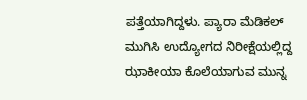ಪತ್ತೆಯಾಗಿದ್ದಳು. ಪ್ಯಾರಾ ಮೆಡಿಕಲ್ ಮುಗಿಸಿ ಉದ್ಯೋಗದ ನಿರೀಕ್ಷೆಯಲ್ಲಿದ್ದ ಝಾಕೀಯಾ ಕೊಲೆಯಾಗುವ ಮುನ್ನ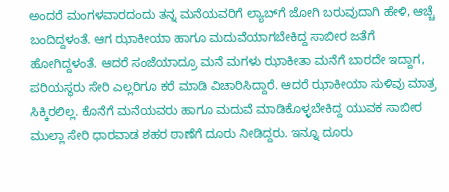ಅಂದರೆ ಮಂಗಳವಾರದಂದು ತನ್ನ ಮನೆಯವರಿಗೆ ಲ್ಯಾಬ್‌ಗೆ ಜೋಗಿ ಬರುವುದಾಗಿ ಹೇಳಿ, ಆಚ್ಚೆ ಬಂದಿದ್ದಳಂತೆ. ಆಗ ಝಾಕೀಯಾ ಹಾಗೂ ಮದುವೆಯಾಗಬೇಕಿದ್ದ ಸಾಬೀರ ಜತೆಗೆ ಹೋಗಿದ್ದಳಂತೆ. ಆದರೆ ಸಂಜೆಯಾದ್ರೂ ಮನೆ ಮಗಳು ಝಾಕೀತಾ ಮನೆಗೆ ಬಾರದೇ ಇದ್ದಾಗ, ಪರಿಯಸ್ಥರು ಸೇರಿ ಎಲ್ಲರಿಗೂ ಕರೆ ಮಾಡಿ ವಿಚಾರಿಸಿದ್ದಾರೆ. ಆದರೆ ಝಾಕೀಯಾ ಸುಳಿವು ಮಾತ್ರ ಸಿಕ್ಕಿರಲಿಲ್ಲ. ಕೊನೆಗೆ ಮನೆಯವರು ಹಾಗೂ ಮದುವೆ ಮಾಡಿಕೊಳ್ಳಬೇಕಿದ್ದ ಯುವಕ ಸಾಬೀರ ಮುಲ್ಲಾ ಸೇರಿ ಧಾರವಾಡ ಶಹರ ಠಾಣೆಗೆ ದೂರು ನೀಡಿದ್ದರು. ಇನ್ನೂ ದೂರು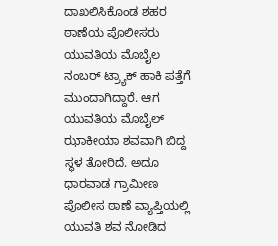ದಾಖಲಿಸಿಕೊಂಡ ಶಹರ ಠಾಣೆಯ ಪೊಲೀಸರು ಯುವತಿಯ ಮೊಬೈಲ ನಂಬರ್ ಟ್ರ್ಯಾಕ್ ಹಾಕಿ ಪತ್ತೆಗೆ ಮುಂದಾಗಿದ್ದಾರೆ. ಆಗ ಯುವತಿಯ ಮೊಬೈಲ್ ಝಾಕೀಯಾ ಶವವಾಗಿ ಬಿದ್ದ ಸ್ಥಳ ತೋರಿದೆ. ಅದೂ ಧಾರವಾಡ ಗ್ರಾಮೀಣ ಪೊಲೀಸ ಠಾಣೆ ವ್ಯಾಪ್ತಿಯಲ್ಲಿ ಯುವತಿ ಶವ ನೋಡಿದ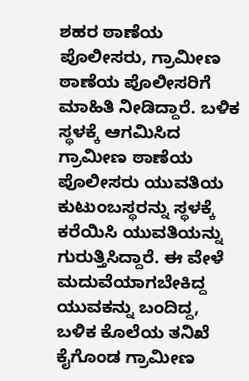ಶಹರ ಠಾಣೆಯ ಪೊಲೀಸರು, ಗ್ರಾಮೀಣ ಠಾಣೆಯ ಪೊಲೀಸರಿಗೆ ಮಾಹಿತಿ‌ ನೀಡಿದ್ದಾರೆ. ಬಳಿಕ‌ ಸ್ಥಳಕ್ಕೆ ಆಗಮಿಸಿದ ಗ್ರಾಮೀಣ ಠಾಣೆಯ ಪೊಲೀಸರು ಯುವತಿಯ ಕುಟುಂಬಸ್ಥರನ್ನು ಸ್ಥಳಕ್ಕೆ ಕರೆಯಿಸಿ ಯುವತಿಯನ್ನು ಗುರುತ್ತಿಸಿದ್ದಾರೆ. ಈ ವೇಳೆ ಮದುವೆಯಾಗಬೇಕಿದ್ದ ಯುವಕನ್ನು ಬಂದಿದ್ದ, ಬಳಿಕ ಕೊಲೆಯ ತನಿಖೆ ಕೈಗೊಂಡ ಗ್ರಾಮೀಣ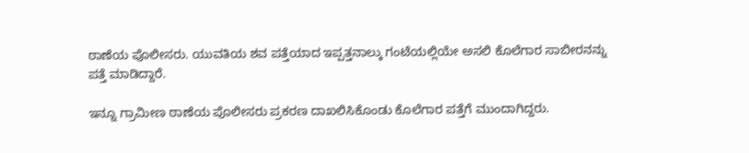ಠಾಣೆಯ ಪೊಲೀಸರು. ಯುವತಿಯ ಶವ ಪತ್ತೆಯಾದ ಇಪ್ಪತ್ತನಾಲ್ಕು ಗಂಟೆಯಲ್ಲಿಯೇ ಅಸಲಿ ಕೊಲೆಗಾರ ಸಾಬೀರನನ್ನು ಪತ್ತೆ ಮಾಡಿದ್ದಾರೆ.

ಇನ್ನೂ ಗ್ರಾಮೀಣ ಠಾಣೆಯ ಪೊಲೀಸರು ಪ್ರಕರಣ ದಾಖಲಿಸಿಕೊಂಡು ಕೊಲೆಗಾರ ಪತ್ತೆಗೆ ಮುಂದಾಗಿದ್ದರು.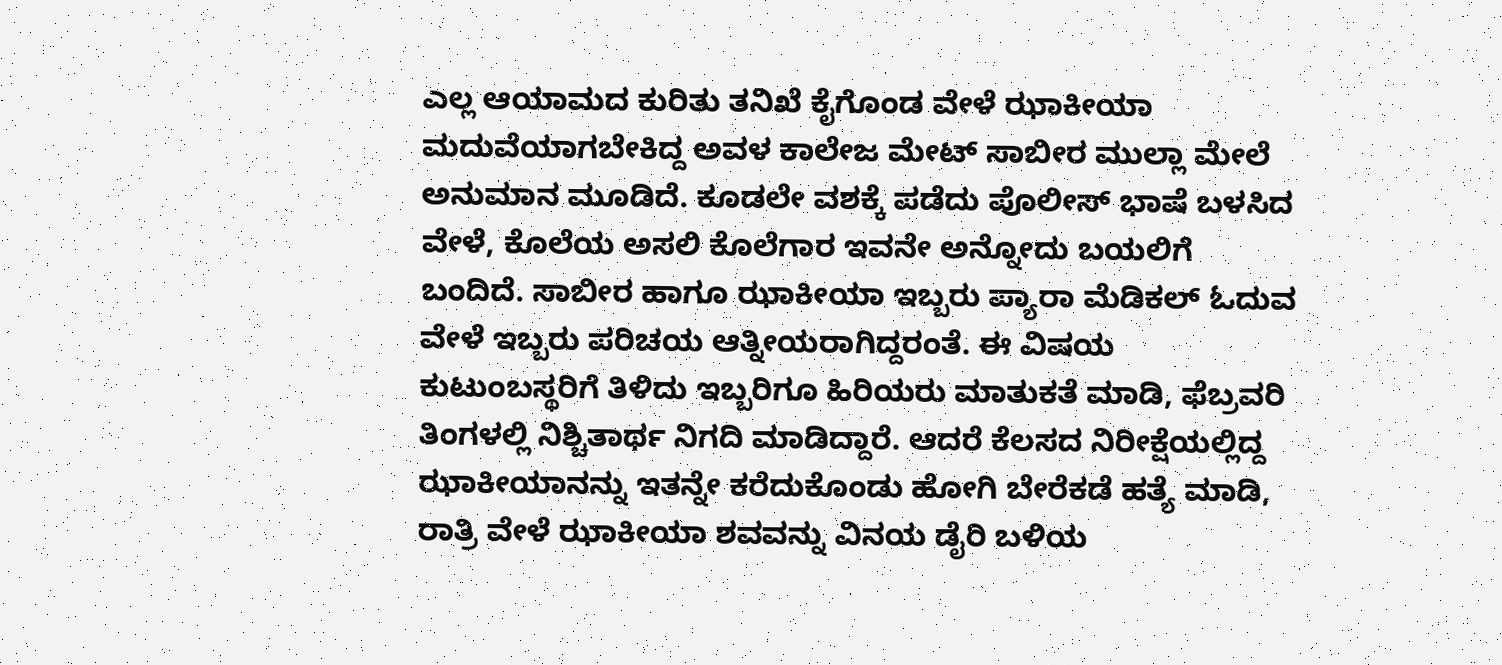ಎಲ್ಲ ಆಯಾಮದ ಕುರಿತು ತನಿಖೆ ಕೈಗೊಂಡ ವೇಳೆ ಝಾಕೀಯಾ ಮದುವೆಯಾಗಬೇಕಿದ್ದ ಅವಳ ಕಾಲೇಜ ಮೇಟ್ ಸಾಬೀರ ಮುಲ್ಲಾ ಮೇಲೆ ಅನುಮಾನ ಮೂಡಿದೆ. ಕೂಡಲೇ ವಶಕ್ಕೆ ಪಡೆದು ಪೊಲೀಸ್ ಭಾಷೆ ಬಳಸಿದ ವೇಳೆ, ಕೊಲೆಯ ಅಸಲಿ ಕೊಲೆಗಾರ ಇವನೇ ಅನ್ನೋದು ಬಯಲಿಗೆ ಬಂದಿದೆ. ಸಾಬೀರ ಹಾಗೂ ಝಾಕೀಯಾ ಇಬ್ಬರು ಪ್ಯಾರಾ ಮೆಡಿಕಲ್ ಓದುವ ವೇಳೆ ಇಬ್ಬರು ಪರಿಚಯ ಆತ್ನೀಯರಾಗಿದ್ದರಂತೆ. ಈ ವಿಷಯ ಕುಟುಂಬಸ್ಥರಿಗೆ ತಿಳಿದು ಇಬ್ಬರಿಗೂ ಹಿರಿಯರು ಮಾತುಕತೆ ಮಾಡಿ, ಫೆಬ್ರವರಿ ತಿಂಗಳಲ್ಲಿ ನಿಶ್ಚಿತಾರ್ಥ ನಿಗದಿ ಮಾಡಿದ್ದಾರೆ. ಆದರೆ ಕೆಲಸದ ನಿರೀಕ್ಷೆಯಲ್ಲಿದ್ದ ಝಾಕೀಯಾನನ್ನು ಇತನ್ನೇ ಕರೆದುಕೊಂಡು ಹೋಗಿ ಬೇರೆಕಡೆ ಹತ್ಯೆ ಮಾಡಿ, ರಾತ್ರಿ ವೇಳೆ ಝಾಕೀಯಾ ಶವವನ್ನು ವಿನಯ ಡೈರಿ ಬಳಿಯ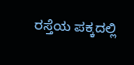ರಸ್ತೆಯ ಪಕ್ಕದಲ್ಲಿ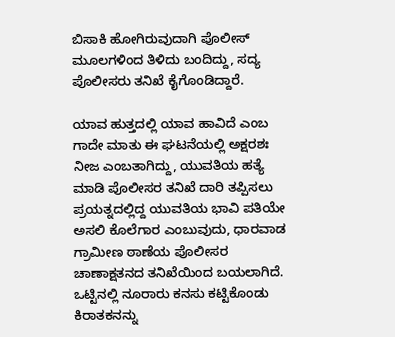ಬಿಸಾಕಿ ಹೋಗಿರುವುದಾಗಿ ಪೊಲೀಸ್ ಮೂಲಗಳಿಂದ ತಿಳಿದು ಬಂದಿದ್ದು, ಸದ್ಯ ಪೊಲೀಸರು ತನಿಖೆ ಕೈಗೊಂಡಿದ್ದಾರೆ.

ಯಾವ ಹುತ್ತದಲ್ಲಿ ಯಾವ ಹಾವಿದೆ ಎಂಬ ಗಾದೇ ಮಾತು ಈ ಘಟನೆಯಲ್ಲಿ ಅಕ್ಷರಶಃ ನೀಜ ಎಂಬತಾಗಿದ್ದು, ಯುವತಿಯ ಹತ್ಯೆ ಮಾಡಿ ಪೊಲೀಸರ ತನಿಖೆ ದಾರಿ ತಪ್ಪಿಸಲು ಪ್ರಯತ್ನದಲ್ಲಿದ್ದ ಯುವತಿಯ ಭಾವಿ ಪತಿಯೇ ಅಸಲಿ ಕೊಲೆಗಾರ ಎಂಬುವುದು, ಧಾರವಾಡ ಗ್ರಾಮೀಣ ಠಾಣೆಯ ಪೊಲೀಸರ ಚಾಣಾಕ್ಷತನದ ತನಿಖೆಯಿಂದ ಬಯಲಾಗಿದೆ. ಒಟ್ಟಿನಲ್ಲಿ ನೂರಾರು ಕನಸು ಕಟ್ಟಿಕೊಂಡು ಕಿರಾತಕನನ್ನು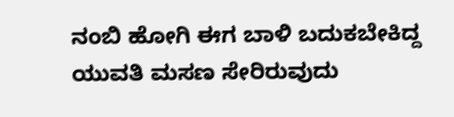ನಂಬಿ ಹೋಗಿ ಈಗ ಬಾಳಿ ಬದುಕಬೇಕಿದ್ದ ಯುವತಿ ಮಸಣ ಸೇರಿರುವುದು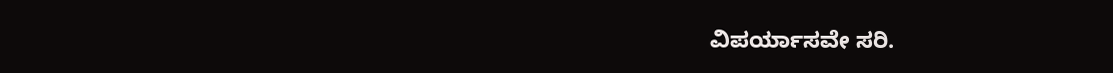ವಿಪರ್ಯಾಸವೇ ಸರಿ.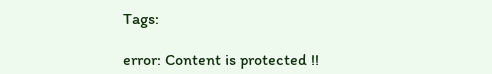Tags:

error: Content is protected !!